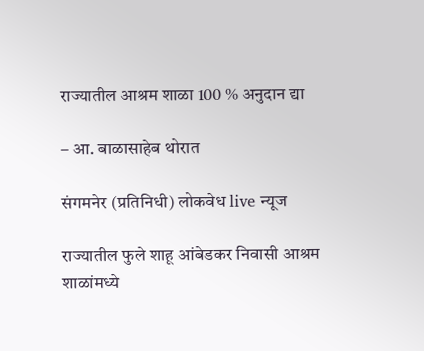राज्यातील आश्रम शाळा 100 % अनुदान द्या

– आ. बाळासाहेब थोरात

संगमनेर (प्रतिनिधी) लोकवेध live न्यूज

राज्यातील फुले शाहू आंबेडकर निवासी आश्रम शाळांमध्ये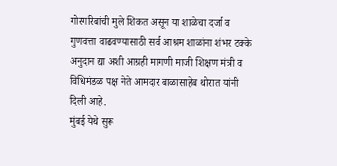गोरगरिबांची मुले शिकत असून या शाळेचा दर्जा व गुणवत्ता वाढवण्यासाठी सर्व आश्रम शाळांना शंभर टक्के अनुदान द्या अशी आग्रही मागणी माजी शिक्षण मंत्री व विधिमंडळ पक्ष नेते आमदार बाळासाहेब थोरात यांनी दिली आहे.
मुंबई येथे सुरू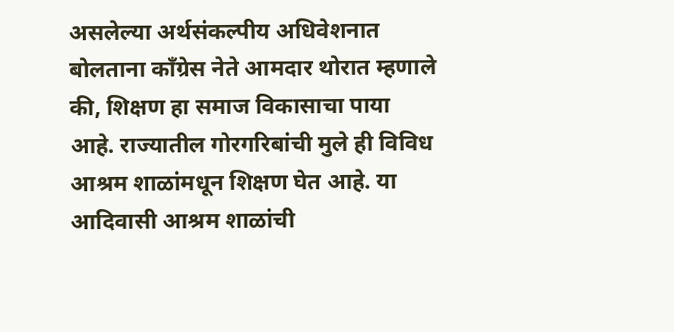असलेल्या अर्थसंकल्पीय अधिवेशनात बोलताना काँग्रेस नेते आमदार थोरात म्हणाले की, शिक्षण हा समाज विकासाचा पाया आहे. राज्यातील गोरगरिबांची मुले ही विविध आश्रम शाळांमधून शिक्षण घेत आहे. या आदिवासी आश्रम शाळांची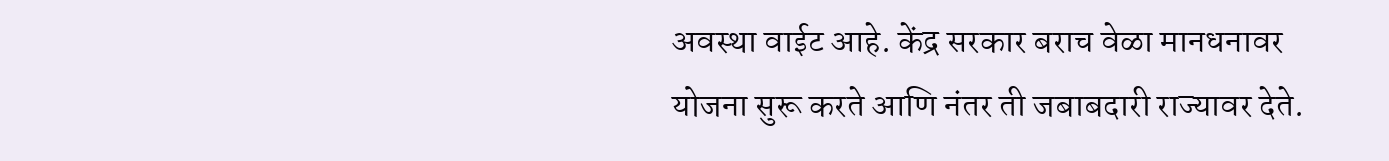अवस्था वाईट आहे. केंद्र सरकार बराच वेळा मानधनावर योजना सुरू करते आणि नंतर ती जबाबदारी राज्यावर देते.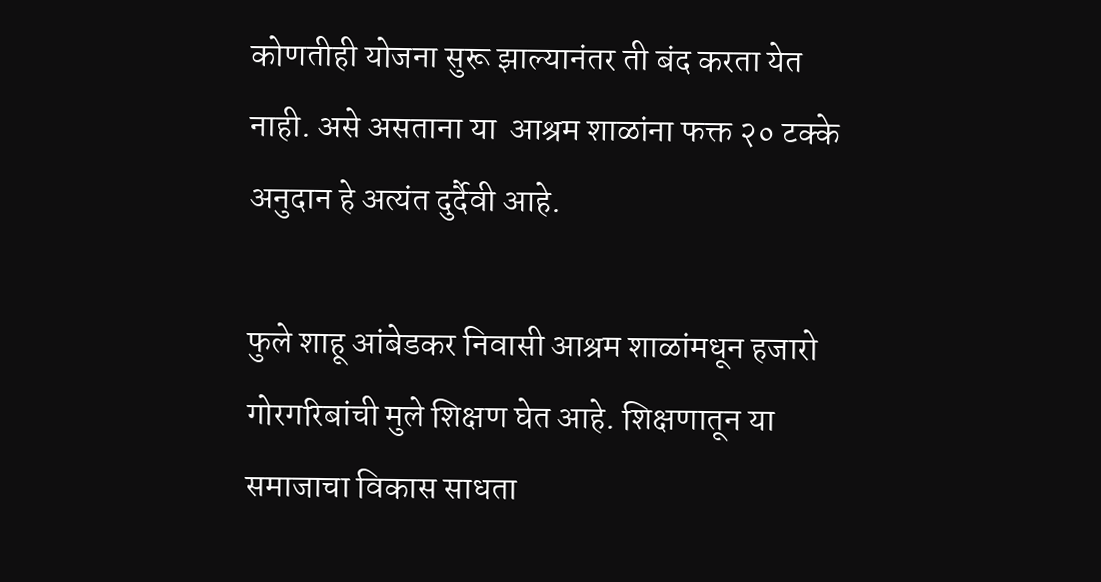कोणतीही योजना सुरू झाल्यानंतर ती बंद करता येत नाही. असे असताना या  आश्रम शाळांना फक्त २० टक्के अनुदान हे अत्यंत दुर्दैवी आहे.

फुले शाहू आंबेडकर निवासी आश्रम शाळांमधून हजारो गोरगरिबांची मुले शिक्षण घेत आहे. शिक्षणातून या समाजाचा विकास साधता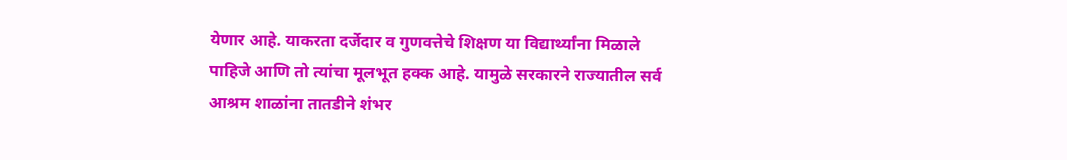येणार आहे. याकरता दर्जेदार व गुणवत्तेचे शिक्षण या विद्यार्थ्यांना मिळाले पाहिजे आणि तो त्यांचा मूलभूत हक्क आहे. यामुळे सरकारने राज्यातील सर्व  आश्रम शाळांना तातडीने शंभर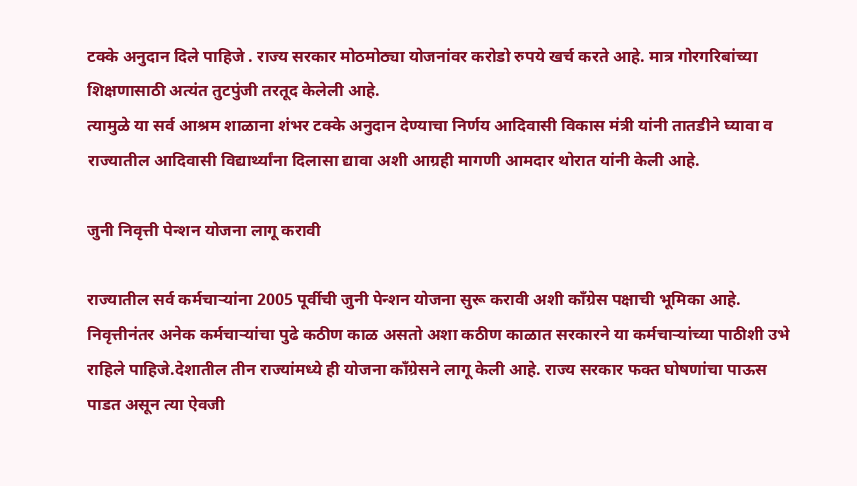टक्के अनुदान दिले पाहिजे . राज्य सरकार मोठमोठ्या योजनांवर करोडो रुपये खर्च करते आहे. मात्र गोरगरिबांच्या शिक्षणासाठी अत्यंत तुटपुंजी तरतूद केलेली आहे.
त्यामुळे या सर्व आश्रम शाळाना शंभर टक्के अनुदान देण्याचा निर्णय आदिवासी विकास मंत्री यांनी तातडीने घ्यावा व राज्यातील आदिवासी विद्यार्थ्यांना दिलासा द्यावा अशी आग्रही मागणी आमदार थोरात यांनी केली आहे.

जुनी निवृत्ती पेन्शन योजना लागू करावी

राज्यातील सर्व कर्मचाऱ्यांना 2005 पूर्वीची जुनी पेन्शन योजना सुरू करावी अशी काँग्रेस पक्षाची भूमिका आहे. निवृत्तीनंतर अनेक कर्मचाऱ्यांचा पुढे कठीण काळ असतो अशा कठीण काळात सरकारने या कर्मचाऱ्यांच्या पाठीशी उभे राहिले पाहिजे.देशातील तीन राज्यांमध्ये ही योजना काँग्रेसने लागू केली आहे. राज्य सरकार फक्त घोषणांचा पाऊस पाडत असून त्या ऐवजी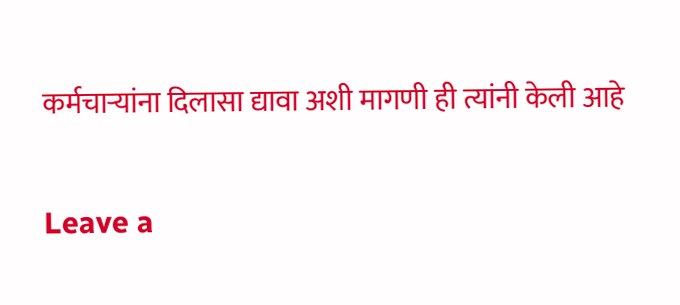कर्मचाऱ्यांना दिलासा द्यावा अशी मागणी ही त्यांनी केली आहे

Leave a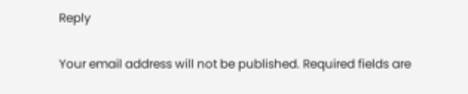Reply

Your email address will not be published. Required fields are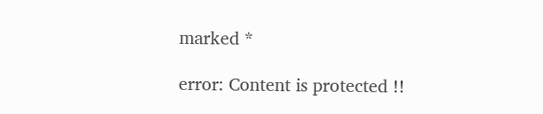marked *

error: Content is protected !!